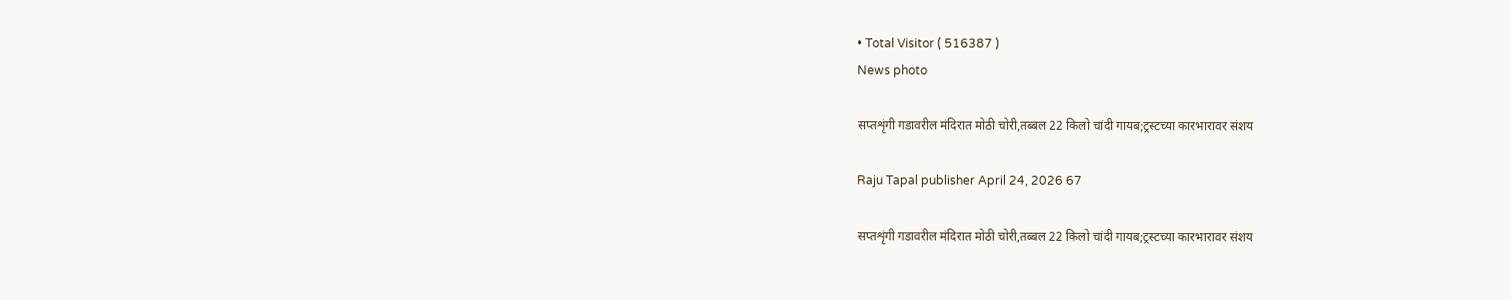• Total Visitor ( 516387 )
News photo

सप्तशृंगी गडावरील मंदिरात मोठी चोरी,तब्बल 22 किलो चांदी गायब;ट्रस्टच्या कारभारावर संशय

Raju Tapal publisher April 24, 2026 67

सप्तशृंगी गडावरील मंदिरात मोठी चोरी,तब्बल 22 किलो चांदी गायब;ट्रस्टच्या कारभारावर संशय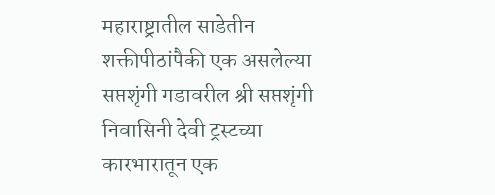महाराष्ट्रातील साडेतीन शक्तीपीठांपैकी एक असलेल्या सप्तशृंगी गडावरील श्री सप्तशृंगी निवासिनी देवी ट्रस्टच्या कारभारातून एक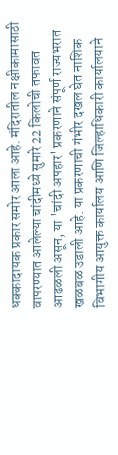धक्कादायक प्रकार समोर आला आहे. मंदिरातील नक्षीकामासाठी वापरण्यात आलेल्या चांदीमध्ये सुमारे 22 किलोची तफावत आढळली असून, या 'चांदी अपहार' प्रकरणाने संपूर्ण राज्यभरात खळबळ उडाली आहे. या प्रकरणाची गंभीर दखल घेत नाशिक विभागीय आयुक्त कार्यालय आणि जिल्हाधिकारी कार्यालयाने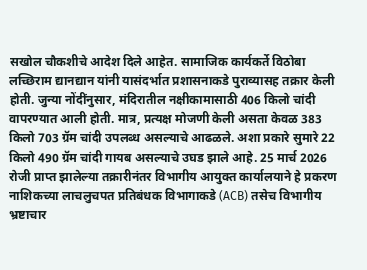सखोल चौकशीचे आदेश दिले आहेत. सामाजिक कार्यकर्ते विठोबा लच्छिराम द्यानद्यान यांनी यासंदर्भात प्रशासनाकडे पुराव्यासह तक्रार केली होती. जुन्या नोंदींनुसार, मंदिरातील नक्षीकामासाठी 406 किलो चांदी वापरण्यात आली होती. मात्र, प्रत्यक्ष मोजणी केली असता केवळ 383 किलो 703 ग्रॅम चांदी उपलब्ध असल्याचे आढळले. अशा प्रकारे सुमारे 22 किलो 490 ग्रॅम चांदी गायब असल्याचे उघड झाले आहे. 25 मार्च 2026 रोजी प्राप्त झालेल्या तक्रारीनंतर विभागीय आयुक्त कार्यालयाने हे प्रकरण नाशिकच्या लाचलुचपत प्रतिबंधक विभागाकडे (ACB) तसेच विभागीय भ्रष्टाचार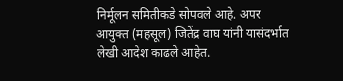निर्मूलन समितीकडे सोपवले आहे. अपर आयुक्त (महसूल) जितेंद्र वाघ यांनी यासंदर्भात लेखी आदेश काढले आहेत.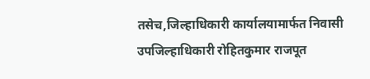तसेच,जिल्हाधिकारी कार्यालयामार्फत निवासी उपजिल्हाधिकारी रोहितकुमार राजपूत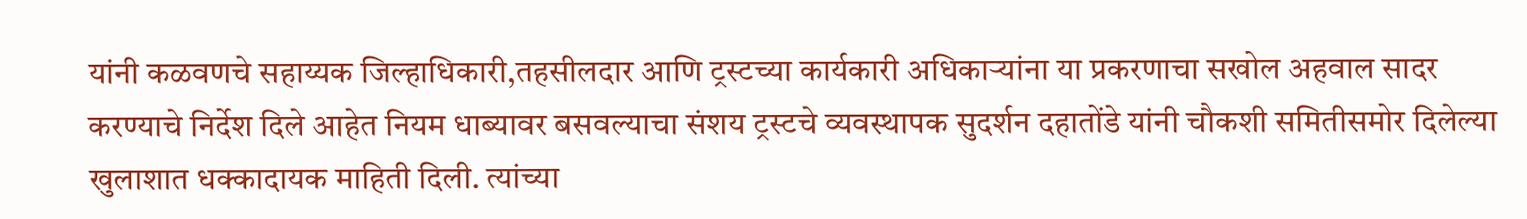यांनी कळवणचे सहाय्यक जिल्हाधिकारी,तहसीलदार आणि ट्रस्टच्या कार्यकारी अधिकाऱ्यांना या प्रकरणाचा सखोल अहवाल सादर करण्याचे निर्देश दिले आहेत नियम धाब्यावर बसवल्याचा संशय ट्रस्टचे व्यवस्थापक सुदर्शन दहातोंडे यांनी चौकशी समितीसमोर दिलेल्या खुलाशात धक्कादायक माहिती दिली. त्यांच्या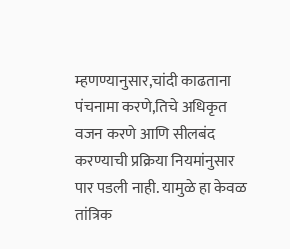म्हणण्यानुसार,चांदी काढताना पंचनामा करणे,तिचे अधिकृत वजन करणे आणि सीलबंद करण्याची प्रक्रिया नियमांनुसार पार पडली नाही. यामुळे हा केवळ तांत्रिक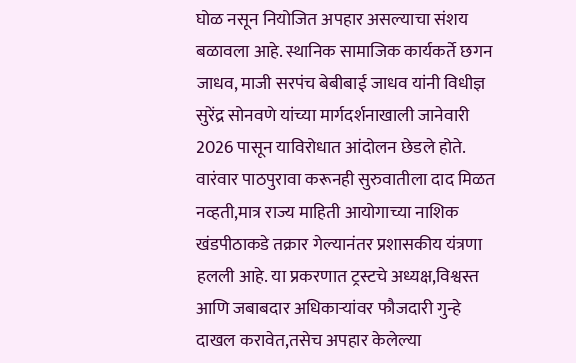घोळ नसून नियोजित अपहार असल्याचा संशय बळावला आहे. स्थानिक सामाजिक कार्यकर्ते छगन जाधव, माजी सरपंच बेबीबाई जाधव यांनी विधीज्ञ सुरेंद्र सोनवणे यांच्या मार्गदर्शनाखाली जानेवारी 2026 पासून याविरोधात आंदोलन छेडले होते. वारंवार पाठपुरावा करूनही सुरुवातीला दाद मिळत नव्हती,मात्र राज्य माहिती आयोगाच्या नाशिक खंडपीठाकडे तक्रार गेल्यानंतर प्रशासकीय यंत्रणा हलली आहे. या प्रकरणात ट्रस्टचे अध्यक्ष,विश्वस्त आणि जबाबदार अधिकाऱ्यांवर फौजदारी गुन्हे दाखल करावेत,तसेच अपहार केलेल्या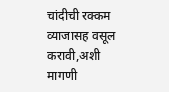चांदीची रक्कम व्याजासह वसूल करावी,अशी मागणी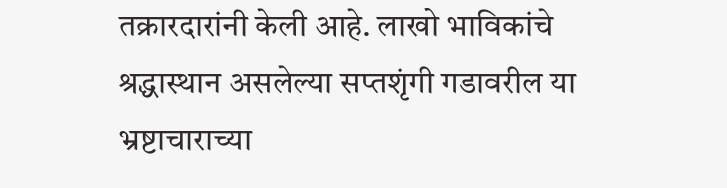तक्रारदारांनी केली आहे. लाखो भाविकांचे श्रद्धास्थान असलेल्या सप्तशृंगी गडावरील या भ्रष्टाचाराच्या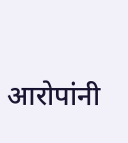आरोपांनी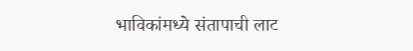भाविकांमध्ये संतापाची लाट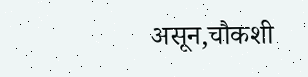असून,चौकशी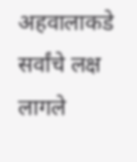अहवालाकडे सर्वांचे लक्ष लागले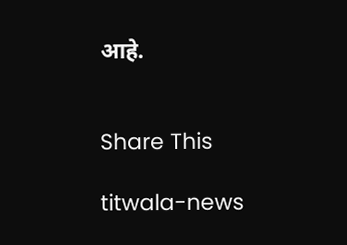आहे.


Share This

titwala-news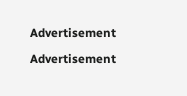Advertisement

Advertisement